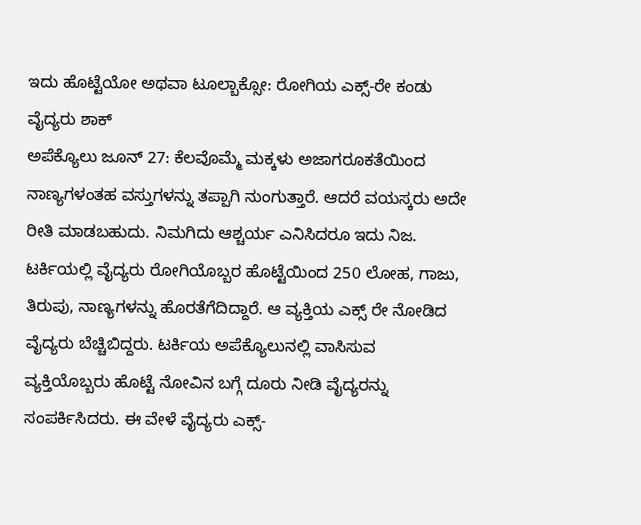ಇದು ಹೊಟ್ಟೆಯೋ ಅಥವಾ ಟೂಲ್ಬಾಕ್ಸೋ: ರೋಗಿಯ ಎಕ್ಸ್-ರೇ ಕಂಡು ವೈದ್ಯರು ಶಾಕ್
ಅಪೆಕ್ಯೊಲು ಜೂನ್ 27: ಕೆಲವೊಮ್ಮೆ ಮಕ್ಕಳು ಅಜಾಗರೂಕತೆಯಿಂದ ನಾಣ್ಯಗಳಂತಹ ವಸ್ತುಗಳನ್ನು ತಪ್ಪಾಗಿ ನುಂಗುತ್ತಾರೆ. ಆದರೆ ವಯಸ್ಕರು ಅದೇ ರೀತಿ ಮಾಡಬಹುದು. ನಿಮಗಿದು ಆಶ್ಚರ್ಯ ಎನಿಸಿದರೂ ಇದು ನಿಜ. ಟರ್ಕಿಯಲ್ಲಿ ವೈದ್ಯರು ರೋಗಿಯೊಬ್ಬರ ಹೊಟ್ಟೆಯಿಂದ 250 ಲೋಹ, ಗಾಜು, ತಿರುಪು, ನಾಣ್ಯಗಳನ್ನು ಹೊರತೆಗೆದಿದ್ದಾರೆ. ಆ ವ್ಯಕ್ತಿಯ ಎಕ್ಸ್ ರೇ ನೋಡಿದ ವೈದ್ಯರು ಬೆಚ್ಚಿಬಿದ್ದರು. ಟರ್ಕಿಯ ಅಪೆಕ್ಯೊಲುನಲ್ಲಿ ವಾಸಿಸುವ ವ್ಯಕ್ತಿಯೊಬ್ಬರು ಹೊಟ್ಟೆ ನೋವಿನ ಬಗ್ಗೆ ದೂರು ನೀಡಿ ವೈದ್ಯರನ್ನು ಸಂಪರ್ಕಿಸಿದರು. ಈ ವೇಳೆ ವೈದ್ಯರು ಎಕ್ಸ್-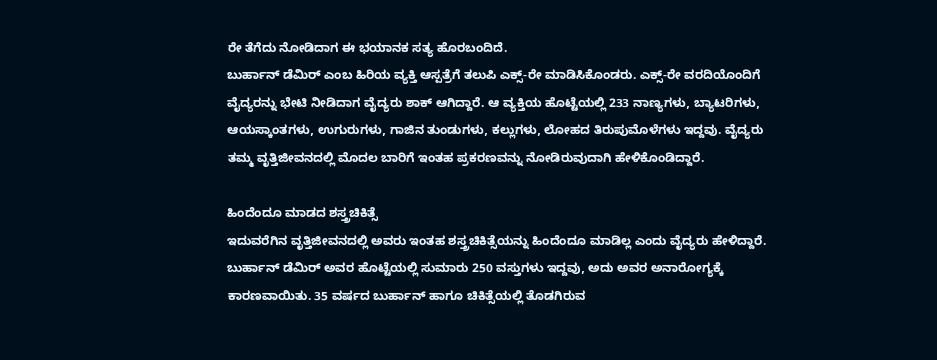ರೇ ತೆಗೆದು ನೋಡಿದಾಗ ಈ ಭಯಾನಕ ಸತ್ಯ ಹೊರಬಂದಿದೆ.
ಬುರ್ಹಾನ್ ಡೆಮಿರ್ ಎಂಬ ಹಿರಿಯ ವ್ಯಕ್ತಿ ಆಸ್ಪತ್ರೆಗೆ ತಲುಪಿ ಎಕ್ಸ್-ರೇ ಮಾಡಿಸಿಕೊಂಡರು. ಎಕ್ಸ್-ರೇ ವರದಿಯೊಂದಿಗೆ ವೈದ್ಯರನ್ನು ಭೇಟಿ ನೀಡಿದಾಗ ವೈದ್ಯರು ಶಾಕ್ ಆಗಿದ್ದಾರೆ. ಆ ವ್ಯಕ್ತಿಯ ಹೊಟ್ಟೆಯಲ್ಲಿ 233 ನಾಣ್ಯಗಳು, ಬ್ಯಾಟರಿಗಳು, ಆಯಸ್ಕಾಂತಗಳು, ಉಗುರುಗಳು, ಗಾಜಿನ ತುಂಡುಗಳು, ಕಲ್ಲುಗಳು, ಲೋಹದ ತಿರುಪುಮೊಳೆಗಳು ಇದ್ದವು. ವೈದ್ಯರು ತಮ್ಮ ವೃತ್ತಿಜೀವನದಲ್ಲಿ ಮೊದಲ ಬಾರಿಗೆ ಇಂತಹ ಪ್ರಕರಣವನ್ನು ನೋಡಿರುವುದಾಗಿ ಹೇಳಿಕೊಂಡಿದ್ದಾರೆ.

ಹಿಂದೆಂದೂ ಮಾಡದ ಶಸ್ತ್ರಚಿಕಿತ್ಸೆ
ಇದುವರೆಗಿನ ವೃತ್ತಿಜೀವನದಲ್ಲಿ ಅವರು ಇಂತಹ ಶಸ್ತ್ರಚಿಕಿತ್ಸೆಯನ್ನು ಹಿಂದೆಂದೂ ಮಾಡಿಲ್ಲ ಎಂದು ವೈದ್ಯರು ಹೇಳಿದ್ದಾರೆ. ಬುರ್ಹಾನ್ ಡೆಮಿರ್ ಅವರ ಹೊಟ್ಟೆಯಲ್ಲಿ ಸುಮಾರು 250 ವಸ್ತುಗಳು ಇದ್ದವು, ಅದು ಅವರ ಅನಾರೋಗ್ಯಕ್ಕೆ ಕಾರಣವಾಯಿತು. 35 ವರ್ಷದ ಬುರ್ಹಾನ್ ಹಾಗೂ ಚಿಕಿತ್ಸೆಯಲ್ಲಿ ತೊಡಗಿರುವ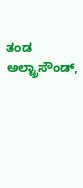ತಂಡ ಅಲ್ಟ್ರಾಸೌಂಡ್,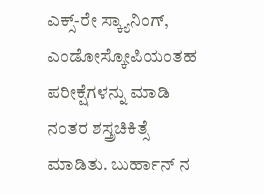ಎಕ್ಸ್-ರೇ ಸ್ಕ್ಯಾನಿಂಗ್, ಎಂಡೋಸ್ಕೋಪಿಯಂತಹ ಪರೀಕ್ಷೆಗಳನ್ನು ಮಾಡಿ ನಂತರ ಶಸ್ತ್ರಚಿಕಿತ್ಸೆ ಮಾಡಿತು. ಬುರ್ಹಾನ್ ನ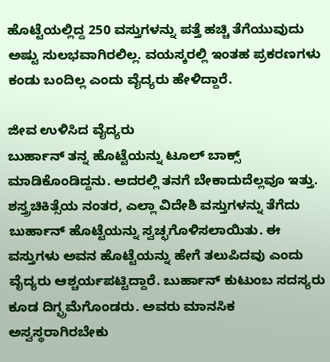ಹೊಟ್ಟೆಯಲ್ಲಿದ್ದ 250 ವಸ್ತುಗಳನ್ನು ಪತ್ತೆ ಹಚ್ಚಿ ತೆಗೆಯುವುದು ಅಷ್ಟು ಸುಲಭವಾಗಿರಲಿಲ್ಲ. ವಯಸ್ಕರಲ್ಲಿ ಇಂತಹ ಪ್ರಕರಣಗಳು ಕಂಡು ಬಂದಿಲ್ಲ ಎಂದು ವೈದ್ಯರು ಹೇಳಿದ್ದಾರೆ.

ಜೀವ ಉಳಿಸಿದ ವೈದ್ಯರು
ಬುರ್ಹಾನ್ ತನ್ನ ಹೊಟ್ಟೆಯನ್ನು ಟೂಲ್ ಬಾಕ್ಸ್ ಮಾಡಿಕೊಂಡಿದ್ದನು. ಅದರಲ್ಲಿ ತನಗೆ ಬೇಕಾದುದೆಲ್ಲವೂ ಇತ್ತು. ಶಸ್ತ್ರಚಿಕಿತ್ಸೆಯ ನಂತರ, ಎಲ್ಲಾ ವಿದೇಶಿ ವಸ್ತುಗಳನ್ನು ತೆಗೆದು ಬುರ್ಹಾನ್ ಹೊಟ್ಟೆಯನ್ನು ಸ್ವಚ್ಛಗೊಳಿಸಲಾಯಿತು. ಈ ವಸ್ತುಗಳು ಅವನ ಹೊಟ್ಟೆಯನ್ನು ಹೇಗೆ ತಲುಪಿದವು ಎಂದು ವೈದ್ಯರು ಆಶ್ಚರ್ಯಪಟ್ಟಿದ್ದಾರೆ. ಬುರ್ಹಾನ್ ಕುಟುಂಬ ಸದಸ್ಯರು ಕೂಡ ದಿಗ್ಭ್ರಮೆಗೊಂಡರು. ಅವರು ಮಾನಸಿಕ ಅಸ್ವಸ್ಥರಾಗಿರಬೇಕು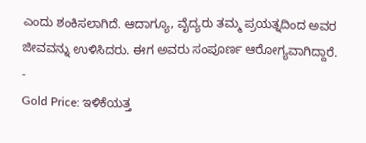ಎಂದು ಶಂಕಿಸಲಾಗಿದೆ. ಆದಾಗ್ಯೂ, ವೈದ್ಯರು ತಮ್ಮ ಪ್ರಯತ್ನದಿಂದ ಅವರ ಜೀವವನ್ನು ಉಳಿಸಿದರು. ಈಗ ಅವರು ಸಂಪೂರ್ಣ ಆರೋಗ್ಯವಾಗಿದ್ದಾರೆ.
-
Gold Price: ಇಳಿಕೆಯತ್ತ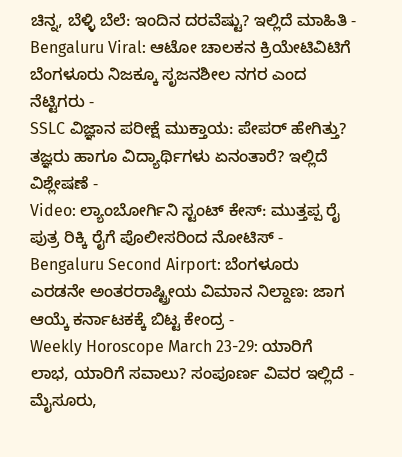ಚಿನ್ನ, ಬೆಳ್ಳಿ ಬೆಲೆ: ಇಂದಿನ ದರವೆಷ್ಟು? ಇಲ್ಲಿದೆ ಮಾಹಿತಿ -
Bengaluru Viral: ಆಟೋ ಚಾಲಕನ ಕ್ರಿಯೇಟಿವಿಟಿಗೆ ಬೆಂಗಳೂರು ನಿಜಕ್ಕೂ ಸೃಜನಶೀಲ ನಗರ ಎಂದ ನೆಟ್ಟಿಗರು -
SSLC ವಿಜ್ಞಾನ ಪರೀಕ್ಷೆ ಮುಕ್ತಾಯ: ಪೇಪರ್ ಹೇಗಿತ್ತು? ತಜ್ಞರು ಹಾಗೂ ವಿದ್ಯಾರ್ಥಿಗಳು ಏನಂತಾರೆ? ಇಲ್ಲಿದೆ ವಿಶ್ಲೇಷಣೆ -
Video: ಲ್ಯಾಂಬೋರ್ಗಿನಿ ಸ್ಟಂಟ್ ಕೇಸ್: ಮುತ್ತಪ್ಪ ರೈ ಪುತ್ರ ರಿಕ್ಕಿ ರೈಗೆ ಪೊಲೀಸರಿಂದ ನೋಟಿಸ್ -
Bengaluru Second Airport: ಬೆಂಗಳೂರು ಎರಡನೇ ಅಂತರರಾಷ್ಟ್ರೀಯ ವಿಮಾನ ನಿಲ್ದಾಣ: ಜಾಗ ಆಯ್ಕೆ ಕರ್ನಾಟಕಕ್ಕೆ ಬಿಟ್ಟ ಕೇಂದ್ರ -
Weekly Horoscope March 23-29: ಯಾರಿಗೆ ಲಾಭ, ಯಾರಿಗೆ ಸವಾಲು? ಸಂಪೂರ್ಣ ವಿವರ ಇಲ್ಲಿದೆ -
ಮೈಸೂರು,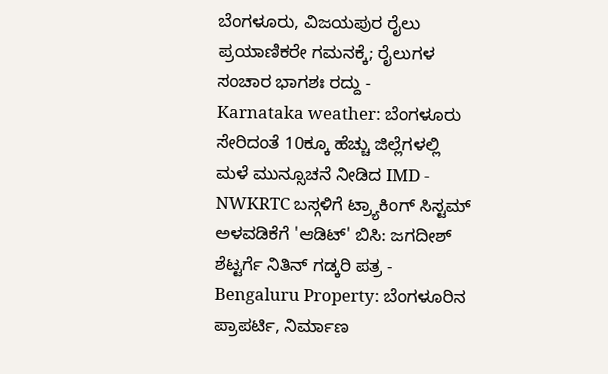ಬೆಂಗಳೂರು, ವಿಜಯಪುರ ರೈಲು ಪ್ರಯಾಣಿಕರೇ ಗಮನಕ್ಕೆ; ರೈಲುಗಳ ಸಂಚಾರ ಭಾಗಶಃ ರದ್ದು -
Karnataka weather: ಬೆಂಗಳೂರು ಸೇರಿದಂತೆ 10ಕ್ಕೂ ಹೆಚ್ಚು ಜಿಲ್ಲೆಗಳಲ್ಲಿ ಮಳೆ ಮುನ್ಸೂಚನೆ ನೀಡಿದ IMD -
NWKRTC ಬಸ್ಗಳಿಗೆ ಟ್ರ್ಯಾಕಿಂಗ್ ಸಿಸ್ಟಮ್ ಅಳವಡಿಕೆಗೆ 'ಆಡಿಟ್' ಬಿಸಿ: ಜಗದೀಶ್ ಶೆಟ್ಟರ್ಗೆ ನಿತಿನ್ ಗಡ್ಕರಿ ಪತ್ರ -
Bengaluru Property: ಬೆಂಗಳೂರಿನ ಪ್ರಾಪರ್ಟಿ, ನಿರ್ಮಾಣ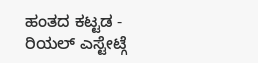ಹಂತದ ಕಟ್ಟಡ - ರಿಯಲ್ ಎಸ್ಟೇಟ್ಗೆ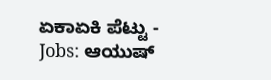ಏಕಾಏಕಿ ಪೆಟ್ಟು -
Jobs: ಆಯುಷ್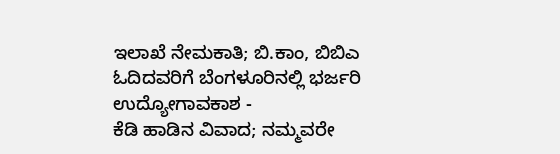ಇಲಾಖೆ ನೇಮಕಾತಿ; ಬಿ.ಕಾಂ, ಬಿಬಿಎ ಓದಿದವರಿಗೆ ಬೆಂಗಳೂರಿನಲ್ಲಿ ಭರ್ಜರಿ ಉದ್ಯೋಗಾವಕಾಶ -
ಕೆಡಿ ಹಾಡಿನ ವಿವಾದ; ನಮ್ಮವರೇ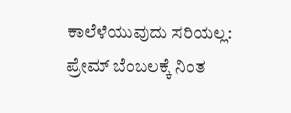ಕಾಲೆಳೆಯುವುದು ಸರಿಯಲ್ಲ: ಪ್ರೇಮ್ ಬೆಂಬಲಕ್ಕೆ ನಿಂತ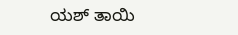ಯಶ್ ತಾಯಿ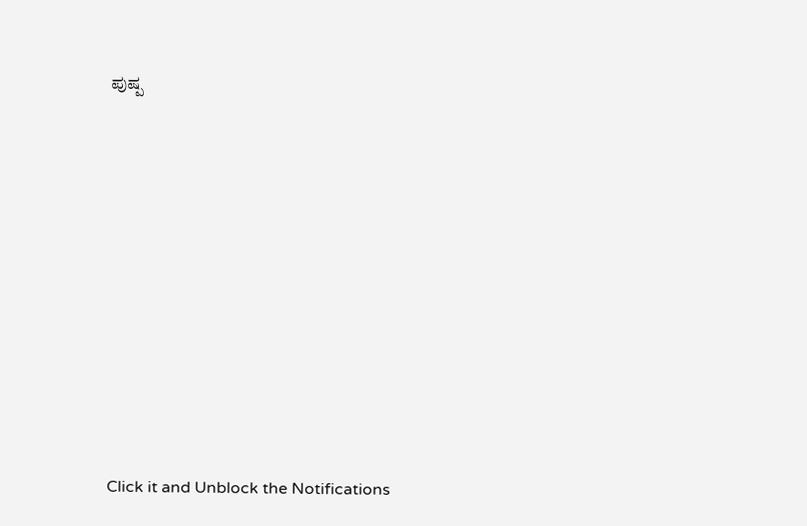ಪುಷ್ಪ












Click it and Unblock the Notifications